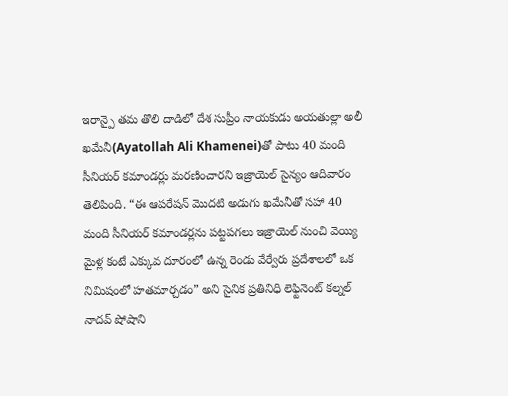ఇరాన్పై తమ తొలి దాడిలో దేశ సుప్రీం నాయకుడు అయతుల్లా అలీ ఖమేనీ(Ayatollah Ali Khamenei)తో పాటు 40 మంది సీనియర్ కమాండర్లు మరణించారని ఇజ్రాయెల్ సైన్యం ఆదివారం తెలిపింది. “ఈ ఆపరేషన్ మొదటి అడుగు ఖమేనీతో సహా 40 మంది సీనియర్ కమాండర్లను పట్టపగలు ఇజ్రాయెల్ నుంచి వెయ్యి మైళ్ల కంటే ఎక్కువ దూరంలో ఉన్న రెండు వేర్వేరు ప్రదేశాలలో ఒక నిమిషంలో హతమార్చడం” అని సైనిక ప్రతినిధి లెఫ్టినెంట్ కల్నల్ నాదవ్ షోషాని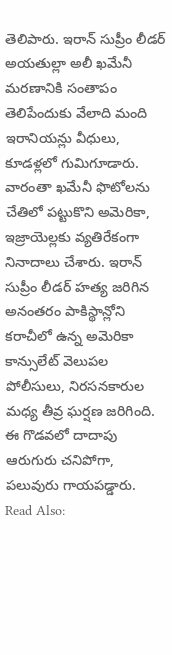తెలిపారు. ఇరాన్ సుప్రీం లీడర్ అయతుల్లా అలీ ఖమేనీ మరణానికి సంతాపం తెలిపేందుకు వేలాది మంది ఇరానియన్లు వీధులు, కూడళ్లలో గుమిగూడారు. వారంతా ఖమేనీ ఫొటోలను చేతిలో పట్టుకొని అమెరికా, ఇజ్రాయెల్లకు వ్యతిరేకంగా నినాదాలు చేశారు. ఇరాన్ సుప్రీం లీడర్ హత్య జరిగిన అనంతరం పాకిస్థాన్లోని కరాచీలో ఉన్న అమెరికా కాన్సులేట్ వెలుపల పోలీసులు, నిరసనకారుల మధ్య తీవ్ర ఘర్షణ జరిగింది. ఈ గొడవలో దాదాపు ఆరుగురు చనిపోగా, పలువురు గాయపడ్డారు.
Read Also: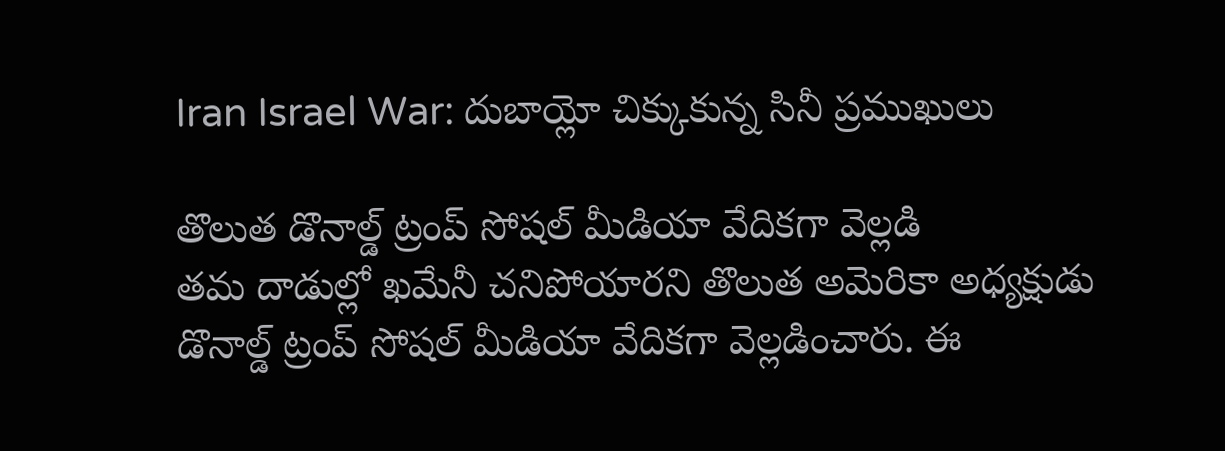Iran Israel War: దుబాయ్లో చిక్కుకున్న సినీ ప్రముఖులు

తొలుత డొనాల్డ్ ట్రంప్ సోషల్ మీడియా వేదికగా వెల్లడి
తమ దాడుల్లో ఖమేనీ చనిపోయారని తొలుత అమెరికా అధ్యక్షుడు డొనాల్డ్ ట్రంప్ సోషల్ మీడియా వేదికగా వెల్లడించారు. ఈ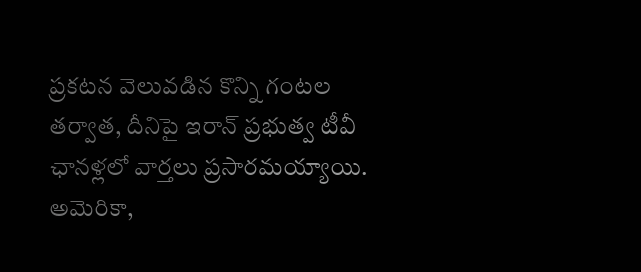ప్రకటన వెలువడిన కొన్ని గంటల తర్వాత, దీనిపై ఇరాన్ ప్రభుత్వ టీవీ ఛానళ్లలో వార్తలు ప్రసారమయ్యాయి. అమెరికా,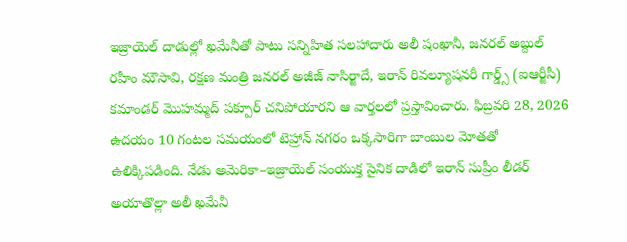ఇజ్రాయెల్ దాడుల్లో ఖమేనీతో పాటు సన్నిహిత సలహాదారు అలీ షంఖానీ, జనరల్ అబ్దుల్ రహీం మౌసావి, రక్షణ మంత్రి జనరల్ అజీజ్ నాసిర్జాదే, ఇరాన్ రివల్యూషనరీ గార్డ్స్ (ఐఆర్జీసీ) కమాండర్ మొహమ్మద్ పక్పూర్ చనిపోయారని ఆ వార్తలలో ప్రస్తావించారు. ఫిబ్రవరి 28, 2026 ఉదయం 10 గంటల సమయంలో టెహ్రాన్ నగరం ఒక్కసారిగా బాంబుల మోతతో ఉలిక్కిపడింది. నేడు అమెరికా–ఇజ్రాయెల్ సంయుక్త సైనిక దాడిలో ఇరాన్ సుప్రీం లీడర్ అయాతొల్లా అలీ ఖమేనీ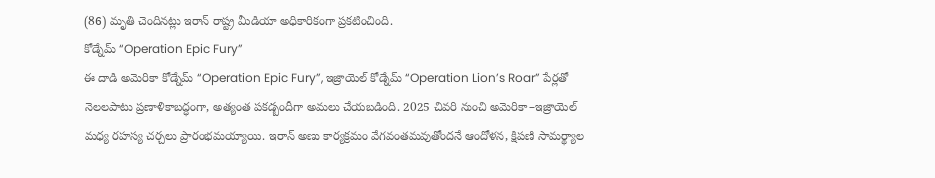(86) మృతి చెందినట్లు ఇరాన్ రాష్ట్ర మీడియా అధికారికంగా ప్రకటించింది.
కోడ్నేమ్ “Operation Epic Fury”
ఈ దాడి అమెరికా కోడ్నేమ్ “Operation Epic Fury”, ఇజ్రాయెల్ కోడ్నేమ్ “Operation Lion’s Roar” పేర్లతో నెలలపాటు ప్రణాళికాబద్ధంగా, అత్యంత పకడ్బందీగా అమలు చేయబడింది. 2025 చివరి నుంచి అమెరికా–ఇజ్రాయెల్ మధ్య రహస్య చర్చలు ప్రారంభమయ్యాయి. ఇరాన్ అణు కార్యక్రమం వేగవంతమవుతోందనే ఆందోళన, క్షిపణి సామర్థ్యాల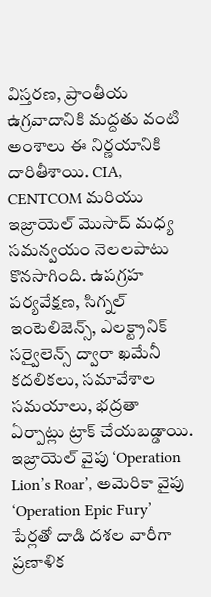విస్తరణ, ప్రాంతీయ ఉగ్రవాదానికి మద్దతు వంటి అంశాలు ఈ నిర్ణయానికి దారితీశాయి. CIA, CENTCOM మరియు ఇజ్రాయెల్ మొసాద్ మధ్య సమన్వయం నెలలపాటు కొనసాగింది. ఉపగ్రహ పర్యవేక్షణ, సిగ్నల్ ఇంటెలిజెన్స్, ఎలక్ట్రానిక్ సర్వైలెన్స్ ద్వారా ఖమేనీ కదలికలు, సమావేశాల సమయాలు, భద్రతా ఏర్పాట్లు ట్రాక్ చేయబడ్డాయి. ఇజ్రాయెల్ వైపు ‘Operation Lion’s Roar’, అమెరికా వైపు ‘Operation Epic Fury’ పేర్లతో దాడి దశల వారీగా ప్రణాళిక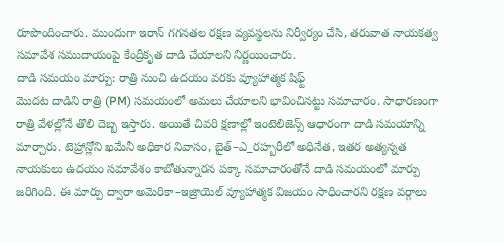రూపొందించారు. ముందుగా ఇరాన్ గగనతల రక్షణ వ్యవస్థలను నిర్వీర్యం చేసి, తరువాత నాయకత్వ సమావేశ సముదాయంపై కేంద్రీకృత దాడి చేయాలని నిర్ణయించారు.
దాడి సమయం మార్పు: రాత్రి నుంచి ఉదయం వరకు వ్యూహాత్మక షిఫ్ట్
మొదట దాడిని రాత్రి (PM) సమయంలో అమలు చేయాలని భావించినట్టు సమాచారం. సాధారణంగా రాత్రి వేళల్లోనే తొలి దెబ్బ ఇస్తారు. అయితే చివరి క్షణాల్లో ఇంటెలిజెన్స్ ఆధారంగా దాడి సమయాన్ని మార్చారు. టెహ్రాన్లోని ఖమేనీ అధికార నివాసం, బైత్–ఎ_రహ్బరీలో అధినేత, ఇతర అత్యన్నత నాయకులు ఉదయం సమావేశం కాబోతున్నారన పక్కా సమాచారంతోనే దాడి సమయంలో మార్పు జరిగింది. ఈ మార్పు ద్వారా అమెరికా–ఇజ్రాయెల్ వ్యూహాత్మక విజయం సాధించారని రక్షణ వర్గాలు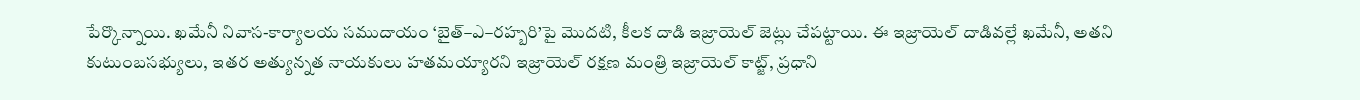పేర్కొన్నాయి. ఖమేనీ నివాస-కార్యాలయ సముదాయం ‘బైత్–ఎ–రహ్బరి’పై మొదటి, కీలక దాడి ఇజ్రాయెల్ జెట్లు చేపట్టాయి. ఈ ఇజ్రాయెల్ దాడివల్లే ఖమేనీ, అతని కుటుంబసభ్యులు, ఇతర అత్యున్నత నాయకులు హతమయ్యారని ఇజ్రాయెల్ రక్షణ మంత్రి ఇజ్రాయెల్ కాట్జ్, ప్రధాని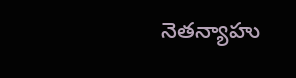నెతన్యాహు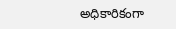అధికారికంగా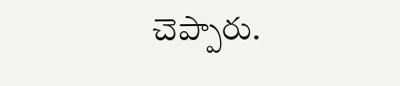చెప్పారు.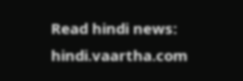Read hindi news: hindi.vaartha.com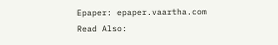Epaper: epaper.vaartha.com
Read Also: